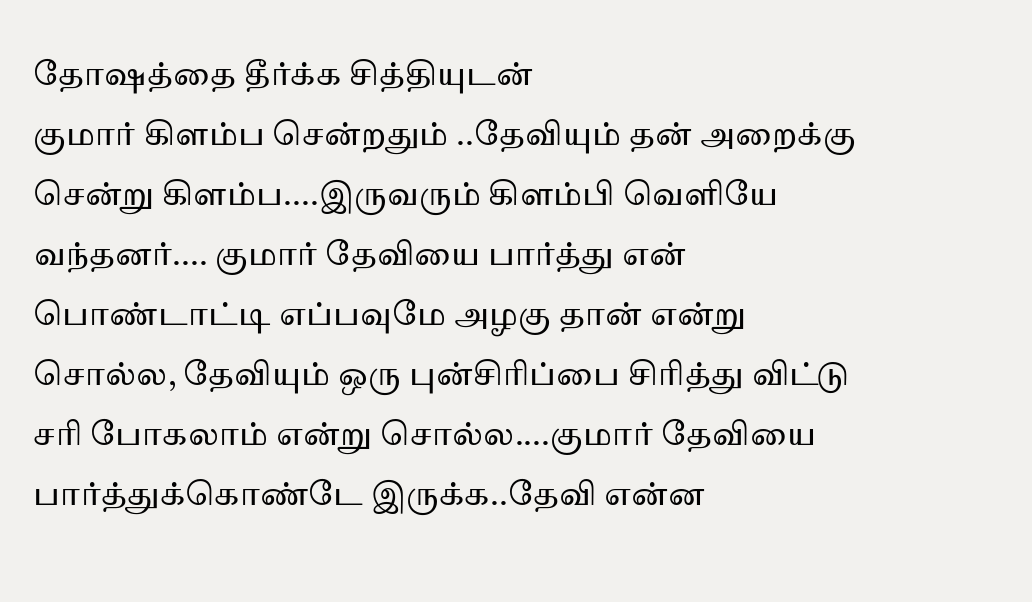தோஷத்தை தீர்க்க சித்தியுடன்
குமார் கிளம்ப சென்றதும் ..தேவியும் தன் அறைக்கு சென்று கிளம்ப....இருவரும் கிளம்பி வெளியே வந்தனர்.... குமார் தேவியை பார்த்து என் பொண்டாட்டி எப்பவுமே அழகு தான் என்று சொல்ல, தேவியும் ஒரு புன்சிரிப்பை சிரித்து விட்டு சரி போகலாம் என்று சொல்ல....குமார் தேவியை பார்த்துக்கொண்டே இருக்க..தேவி என்ன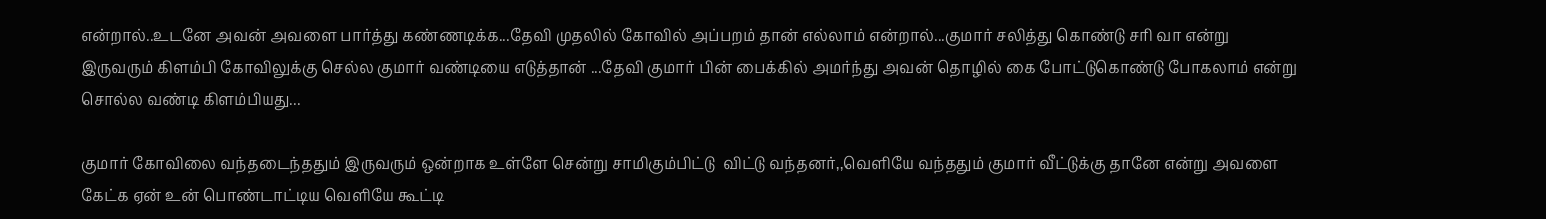என்றால்..உடனே அவன் அவளை பார்த்து கண்ணடிக்க...தேவி முதலில் கோவில் அப்பறம் தான் எல்லாம் என்றால்...குமார் சலித்து கொண்டு சரி வா என்று இருவரும் கிளம்பி கோவிலுக்கு செல்ல குமார் வண்டியை எடுத்தான் ...தேவி குமார் பின் பைக்கில் அமர்ந்து அவன் தொழில் கை போட்டுகொண்டு போகலாம் என்று சொல்ல வண்டி கிளம்பியது...

குமார் கோவிலை வந்தடைந்ததும் இருவரும் ஒன்றாக உள்ளே சென்று சாமிகும்பிட்டு  விட்டு வந்தனர்,,வெளியே வந்ததும் குமார் வீட்டுக்கு தானே என்று அவளை கேட்க ஏன் உன் பொண்டாட்டிய வெளியே கூட்டி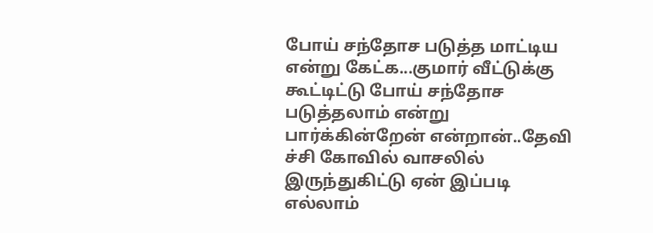போய் சந்தோச படுத்த மாட்டிய என்று கேட்க...குமார் வீட்டுக்கு கூட்டிட்டு போய் சந்தோச படுத்தலாம் என்று பார்க்கின்றேன் என்றான்..தேவி ச்சி கோவில் வாசலில் இருந்துகிட்டு ஏன் இப்படி எல்லாம்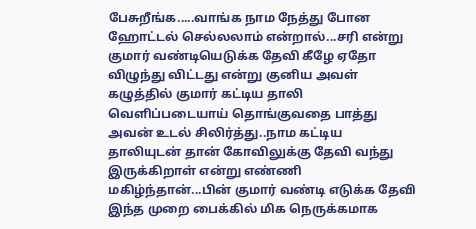பேசுறீங்க.....வாங்க நாம நேத்து போன ஹோட்டல் செல்லலாம் என்றால்...சரி என்று குமார் வண்டியெடுக்க தேவி கீழே ஏதோ விழுந்து விட்டது என்று குனிய அவள் கழுத்தில் குமார் கட்டிய தாலி வெளிப்படையாய் தொங்குவதை பாத்து அவன் உடல் சிலிர்த்து..நாம கட்டிய தாலியுடன் தான் கோவிலுக்கு தேவி வந்து இருக்கிறாள் என்று எண்ணி மகிழ்ந்தான்...பின் குமார் வண்டி எடுக்க தேவி இந்த முறை பைக்கில் மிக நெருக்கமாக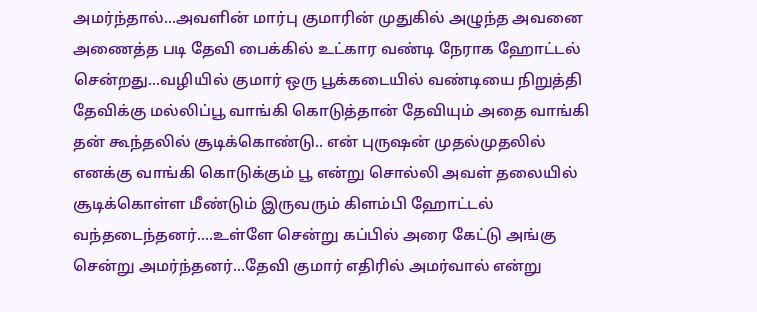அமர்ந்தால்...அவளின் மார்பு குமாரின் முதுகில் அழுந்த அவனை அணைத்த படி தேவி பைக்கில் உட்கார வண்டி நேராக ஹோட்டல் சென்றது...வழியில் குமார் ஒரு பூக்கடையில் வண்டியை நிறுத்தி தேவிக்கு மல்லிப்பூ வாங்கி கொடுத்தான் தேவியும் அதை வாங்கி தன் கூந்தலில் சூடிக்கொண்டு.. என் புருஷன் முதல்முதலில் எனக்கு வாங்கி கொடுக்கும் பூ என்று சொல்லி அவள் தலையில் சூடிக்கொள்ள மீண்டும் இருவரும் கிளம்பி ஹோட்டல் வந்தடைந்தனர்....உள்ளே சென்று கப்பில் அரை கேட்டு அங்கு சென்று அமர்ந்தனர்...தேவி குமார் எதிரில் அமர்வால் என்று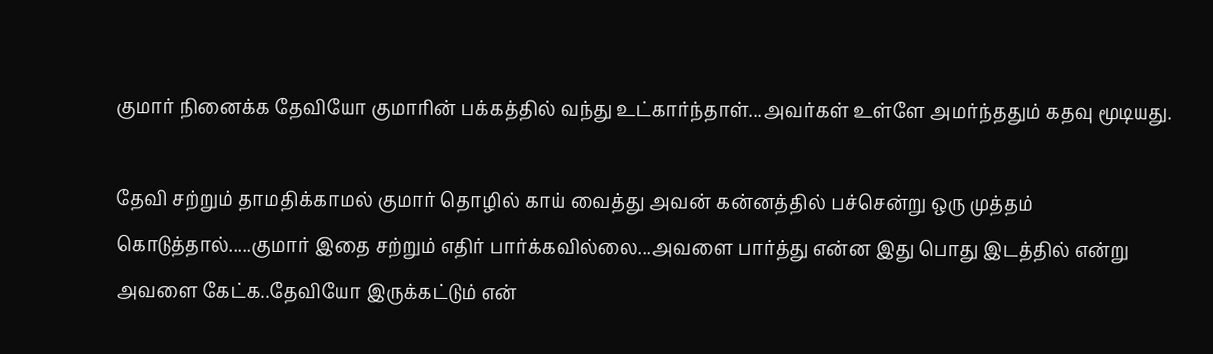குமார் நினைக்க தேவியோ குமாரின் பக்கத்தில் வந்து உட்கார்ந்தாள்...அவர்கள் உள்ளே அமர்ந்ததும் கதவு மூடியது.

தேவி சற்றும் தாமதிக்காமல் குமார் தொழில் காய் வைத்து அவன் கன்னத்தில் பச்சென்று ஒரு முத்தம் கொடுத்தால்.....குமார் இதை சற்றும் எதிர் பார்க்கவில்லை...அவளை பார்த்து என்ன இது பொது இடத்தில் என்று அவளை கேட்க..தேவியோ இருக்கட்டும் என்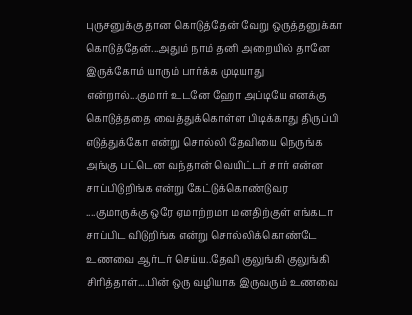புருசனுக்கு தான கொடுத்தேன் வேறு ஒருத்தனுக்கா கொடுத்தேன்...அதும் நாம் தனி அறையில் தானே இருக்கோம் யாரும் பார்க்க முடியாது என்றால்...குமார் உடனே ஹோ அப்டியே எனக்கு கொடுத்ததை வைத்துக்கொள்ள பிடிக்காது திருப்பி எடுத்துக்கோ என்று சொல்லி தேவியை நெருங்க அங்கு பட்டென வந்தான் வெயிட்டர் சார் என்ன சாப்பிடுறிங்க என்று கேட்டுக்கொண்டுவர ....குமாருக்கு ஒரே ஏமாற்றமா மனதிற்குள் எங்கடா சாப்பிட விடுறிங்க என்று சொல்லிக்கொண்டே உணவை ஆர்டர் செய்ய..தேவி குலுங்கி குலுங்கி சிரித்தாள்....பின் ஒரு வழியாக இருவரும் உணவை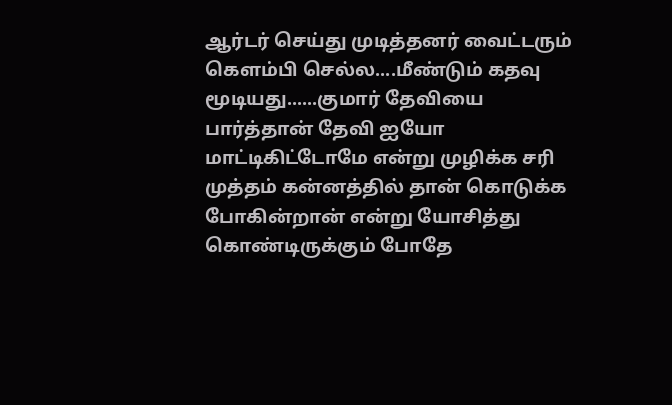ஆர்டர் செய்து முடித்தனர் வைட்டரும் கெளம்பி செல்ல....மீண்டும் கதவு மூடியது......குமார் தேவியை பார்த்தான் தேவி ஐயோ மாட்டிகிட்டோமே என்று முழிக்க சரி முத்தம் கன்னத்தில் தான் கொடுக்க போகின்றான் என்று யோசித்து கொண்டிருக்கும் போதே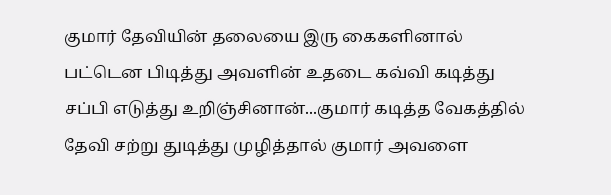குமார் தேவியின் தலையை இரு கைகளினால் பட்டென பிடித்து அவளின் உதடை கவ்வி கடித்து சப்பி எடுத்து உறிஞ்சினான்...குமார் கடித்த வேகத்தில் தேவி சற்று துடித்து முழித்தால் குமார் அவளை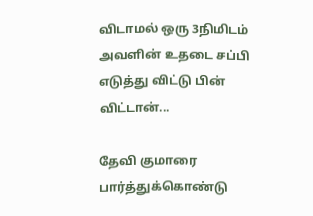விடாமல் ஒரு 3நிமிடம் அவளின் உதடை சப்பி எடுத்து விட்டு பின் விட்டான்...

தேவி குமாரை பார்த்துக்கொண்டு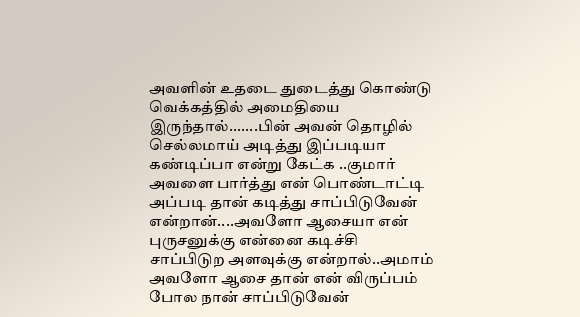அவளின் உதடை துடைத்து கொண்டு வெக்கத்தில் அமைதியை இருந்தால்.......பின் அவன் தொழில் செல்லமாய் அடித்து இப்படியா கண்டிப்பா என்று கேட்க ..குமார் அவளை பார்த்து என் பொண்டாட்டி அப்படி தான் கடித்து சாப்பிடுவேன் என்றான்....அவளோ ஆசையா என் புருசனுக்கு என்னை கடிச்சி சாப்பிடுற அளவுக்கு என்றால்..அமாம் அவளோ ஆசை தான் என் விருப்பம் போல நான் சாப்பிடுவேன்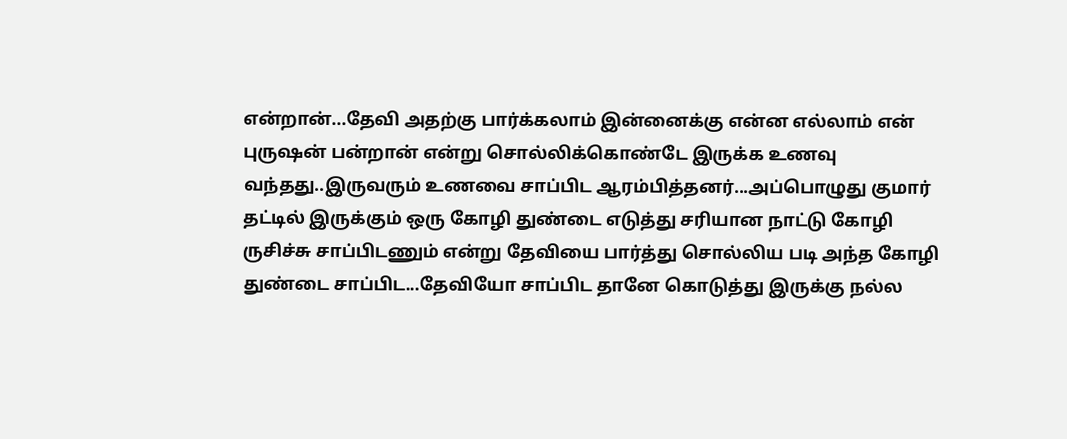என்றான்...தேவி அதற்கு பார்க்கலாம் இன்னைக்கு என்ன எல்லாம் என் புருஷன் பன்றான் என்று சொல்லிக்கொண்டே இருக்க உணவு வந்தது..இருவரும் உணவை சாப்பிட ஆரம்பித்தனர்...அப்பொழுது குமார் தட்டில் இருக்கும் ஒரு கோழி துண்டை எடுத்து சரியான நாட்டு கோழி ருசிச்சு சாப்பிடணும் என்று தேவியை பார்த்து சொல்லிய படி அந்த கோழி துண்டை சாப்பிட...தேவியோ சாப்பிட தானே கொடுத்து இருக்கு நல்ல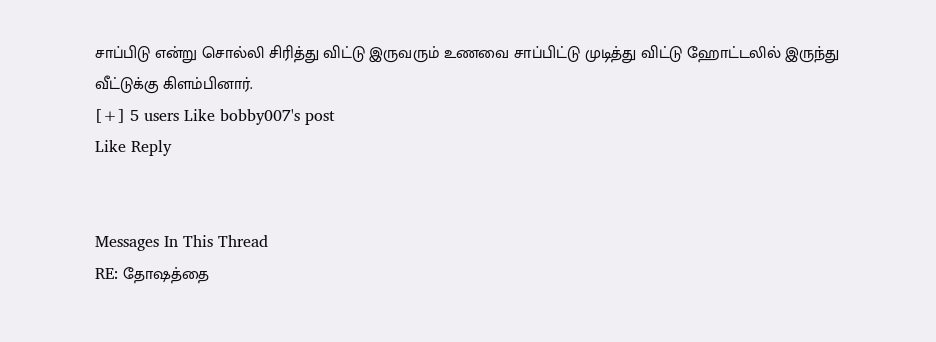சாப்பிடு என்று சொல்லி சிரித்து விட்டு இருவரும் உணவை சாப்பிட்டு முடித்து விட்டு ஹோட்டலில் இருந்து வீட்டுக்கு கிளம்பினார்.
[+] 5 users Like bobby007's post
Like Reply


Messages In This Thread
RE: தோஷத்தை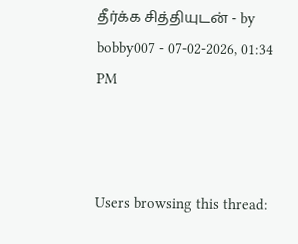தீர்க்க சித்தியுடன் - by bobby007 - 07-02-2026, 01:34 PM



Users browsing this thread: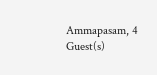Ammapasam, 4 Guest(s)